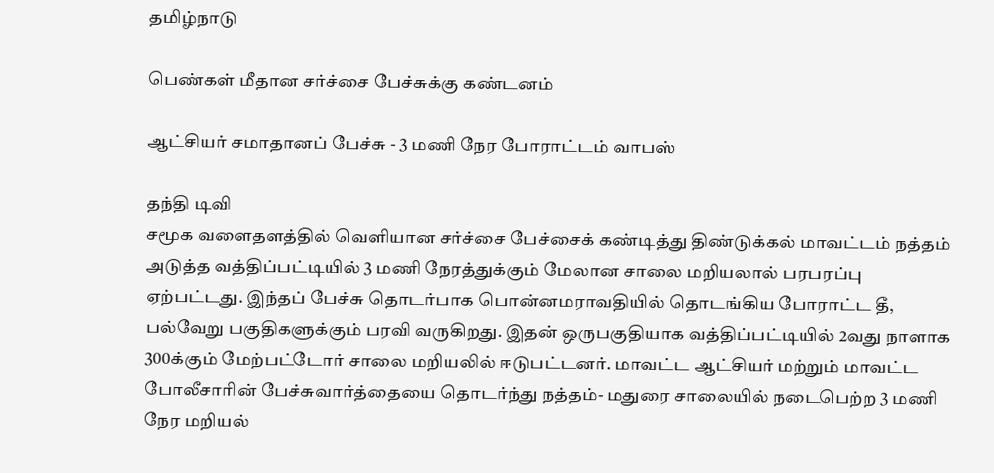தமிழ்நாடு

பெண்கள் மீதான சர்ச்சை பேச்சுக்கு கண்டனம்

ஆட்சியர் சமாதானப் பேச்சு - 3 மணி நேர போராட்டம் வாபஸ்

தந்தி டிவி
சமூக வளைதளத்தில் வெளியான சர்ச்சை பேச்சைக் கண்டித்து திண்டுக்கல் மாவட்டம் நத்தம் அடுத்த வத்திப்பட்டியில் 3 மணி நேரத்துக்கும் மேலான சாலை மறியலால் பரபரப்பு ஏற்பட்டது. இந்தப் பேச்சு தொடர்பாக பொன்னமராவதியில் தொடங்கிய போராட்ட தீ, பல்வேறு பகுதிகளுக்கும் பரவி வருகிறது. இதன் ஒருபகுதியாக வத்திப்பட்டியில் 2வது நாளாக 300க்கும் மேற்பட்டோர் சாலை மறியலில் ஈடுபட்டனர். மாவட்ட ஆட்சியர் மற்றும் மாவட்ட போலீசாரின் பேச்சுவார்த்தையை தொடர்ந்து நத்தம்- மதுரை சாலையில் நடைபெற்ற 3 மணி நேர மறியல்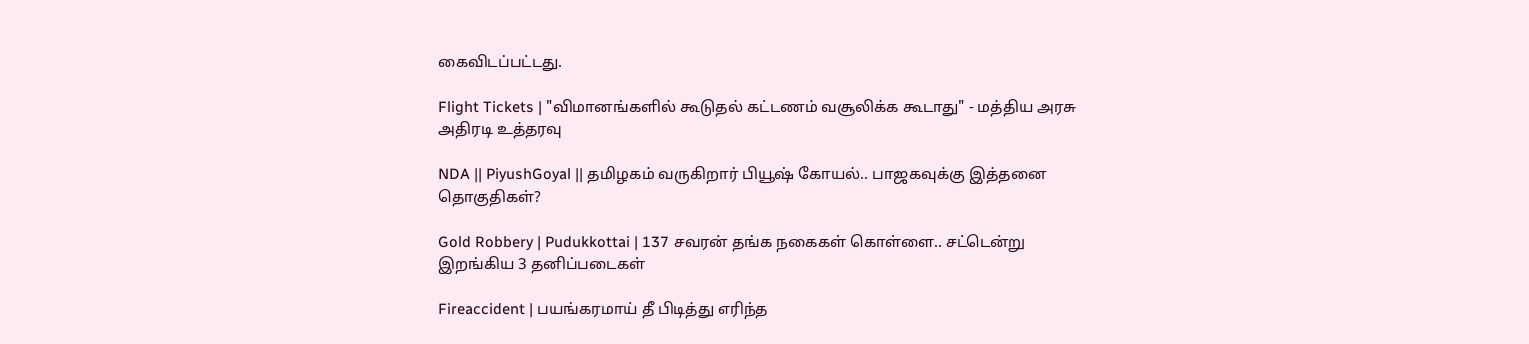கைவிடப்பட்டது.

Flight Tickets | "விமானங்களில் கூடுதல் கட்டணம் வசூலிக்க கூடாது" - மத்திய அரசு அதிரடி உத்தரவு

NDA || PiyushGoyal || தமிழகம் வருகிறார் பியூஷ் கோயல்.. பாஜகவுக்கு இத்தனை தொகுதிகள்?

Gold Robbery | Pudukkottai | 137 சவரன் தங்க நகைகள் கொள்ளை.. சட்டென்று இறங்கிய 3 தனிப்படைகள்

Fireaccident | பயங்கரமாய் தீ பிடித்து எரிந்த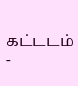கட்டடம் -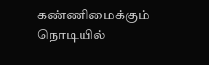கண்ணிமைக்கும் நொடியில்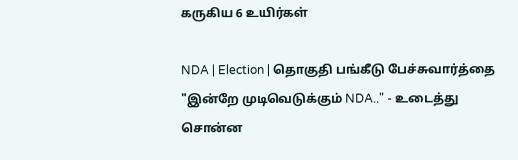கருகிய 6 உயிர்கள்

NDA | Election | தொகுதி பங்கீடு பேச்சுவார்த்தை "இன்றே முடிவெடுக்கும் NDA.." - உடைத்து சொன்ன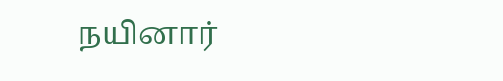நயினார்